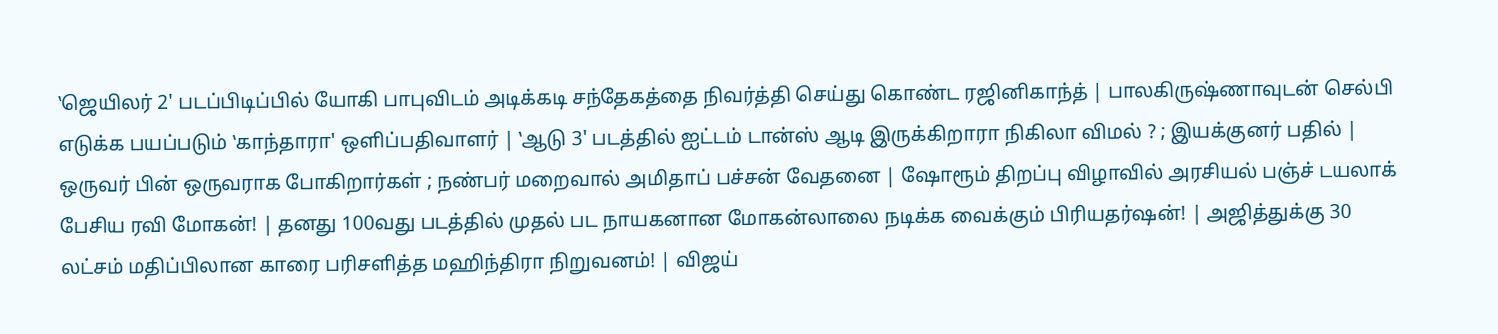‛ஜெயிலர் 2' படப்பிடிப்பில் யோகி பாபுவிடம் அடிக்கடி சந்தேகத்தை நிவர்த்தி செய்து கொண்ட ரஜினிகாந்த் | பாலகிருஷ்ணாவுடன் செல்பி எடுக்க பயப்படும் ‛காந்தாரா' ஒளிப்பதிவாளர் | ‛ஆடு 3' படத்தில் ஐட்டம் டான்ஸ் ஆடி இருக்கிறாரா நிகிலா விமல் ? ; இயக்குனர் பதில் | ஒருவர் பின் ஒருவராக போகிறார்கள் ; நண்பர் மறைவால் அமிதாப் பச்சன் வேதனை | ஷோரூம் திறப்பு விழாவில் அரசியல் பஞ்ச் டயலாக் பேசிய ரவி மோகன்! | தனது 100வது படத்தில் முதல் பட நாயகனான மோகன்லாலை நடிக்க வைக்கும் பிரியதர்ஷன்! | அஜித்துக்கு 30 லட்சம் மதிப்பிலான காரை பரிசளித்த மஹிந்திரா நிறுவனம்! | விஜய்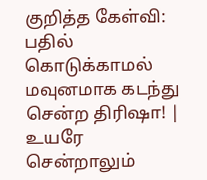குறித்த கேள்வி: பதில் கொடுக்காமல் மவுனமாக கடந்து சென்ற திரிஷா! | உயரே சென்றாலும்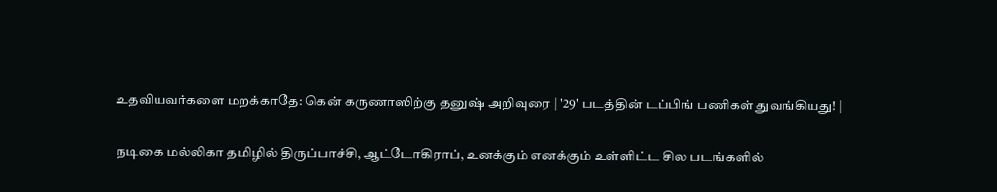உதவியவர்களை மறக்காதே: கென் கருணாஸிற்கு தனுஷ் அறிவுரை | '29' படத்தின் டப்பிங் பணிகள் துவங்கியது! |

நடிகை மல்லிகா தமிழில் திருப்பாச்சி, ஆட்டோகிராப், உனக்கும் எனக்கும் உள்ளிட்ட சில படங்களில்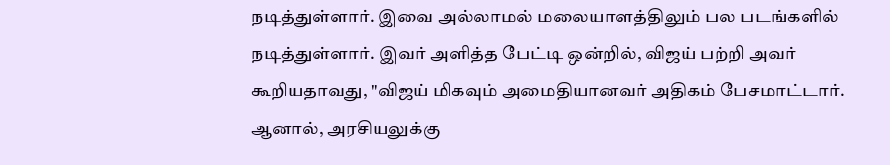நடித்துள்ளார். இவை அல்லாமல் மலையாளத்திலும் பல படங்களில் நடித்துள்ளார். இவர் அளித்த பேட்டி ஒன்றில், விஜய் பற்றி அவர் கூறியதாவது, "விஜய் மிகவும் அமைதியானவர் அதிகம் பேசமாட்டார். ஆனால், அரசியலுக்கு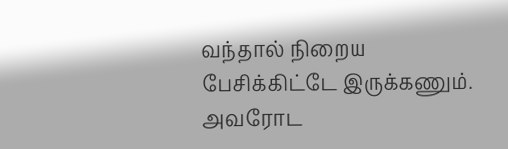வந்தால் நிறைய பேசிக்கிட்டே இருக்கணும். அவரோட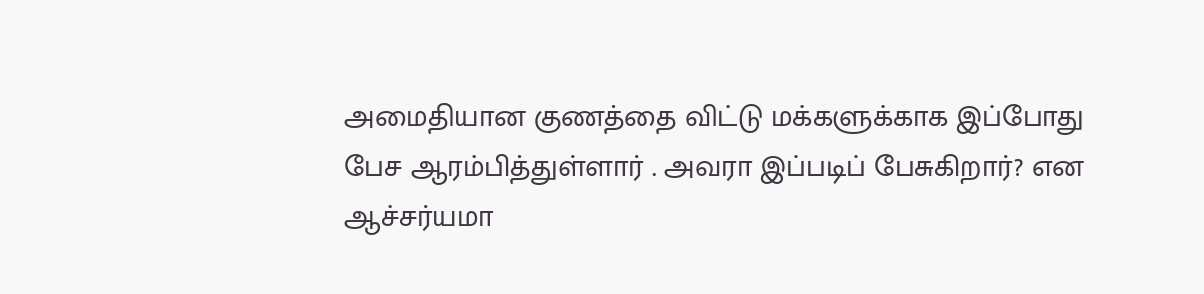அமைதியான குணத்தை விட்டு மக்களுக்காக இப்போது பேச ஆரம்பித்துள்ளார் . அவரா இப்படிப் பேசுகிறார்? என ஆச்சர்யமா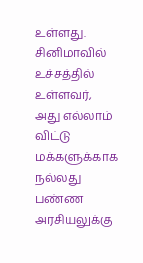உள்ளது.
சினிமாவில் உச்சத்தில் உள்ளவர், அது எல்லாம் விட்டு மக்களுக்காக நல்லது பண்ண அரசியலுக்கு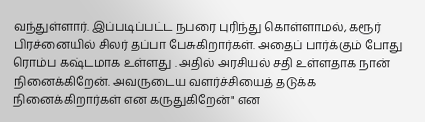வந்துள்ளார். இப்படிப்பட்ட நபரை புரிந்து கொள்ளாமல், கரூர் பிரச்னையில் சிலர் தப்பா பேசுகிறார்கள். அதைப் பார்க்கும் போது ரொம்ப கஷ்டமாக உள்ளது . அதில் அரசியல் சதி உள்ளதாக நான் நினைக்கிறேன். அவருடைய வளர்ச்சியைத் தடுக்க நினைக்கிறார்கள் என கருதுகிறேன்" என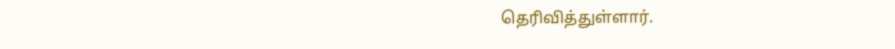தெரிவித்துள்ளார்.